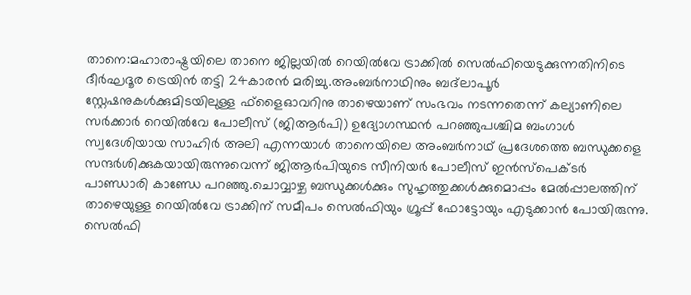താനെ:മഹാരാഷ്ട്രയിലെ താനെ ജില്ലയിൽ റെയിൽവേ ട്രാക്കിൽ സെൽഫിയെടുക്കുന്നതിനിടെ ദീർഘദൂര ട്രെയിൻ തട്ടി 24കാരൻ മരിച്ചു.അംബർനാഥിനും ബദ്‌ലാപൂർ സ്റ്റേഷനുകൾക്കുമിടയിലുള്ള ഫ്‌ളൈഓവറിനു താഴെയാണ് സംഭവം നടന്നതെന്ന് കല്യാണിലെ സർക്കാർ റെയിൽവേ പോലീസ് (ജിആർപി) ഉദ്യോഗസ്ഥൻ പറഞ്ഞുപശ്ചിമ ബംഗാൾ സ്വദേശിയായ സാഹിർ അലി എന്നയാൾ താനെയിലെ അംബർനാഥ് പ്രദേശത്തെ ബന്ധുക്കളെ സന്ദർശിക്കുകയായിരുന്നുവെന്ന് ജിആർപിയുടെ സീനിയർ പോലീസ് ഇൻസ്പെക്ടർ പാണ്ഡാരി കാണ്ഡേ പറഞ്ഞു.ചൊവ്വാഴ്ച ബന്ധുക്കൾക്കും സുഹൃത്തുക്കൾക്കുമൊപ്പം മേൽപ്പാലത്തിന് താഴെയുള്ള റെയിൽവേ ട്രാക്കിന് സമീപം സെൽഫിയും ഗ്രൂപ്പ് ഫോട്ടോയും എടുക്കാൻ പോയിരുന്നു. സെൽഫി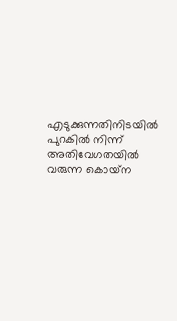എടുക്കുന്നതിനിടയിൽ പുറകിൽ നിന്ന് അതിവേഗതയിൽ വരുന്ന കൊയ്‌ന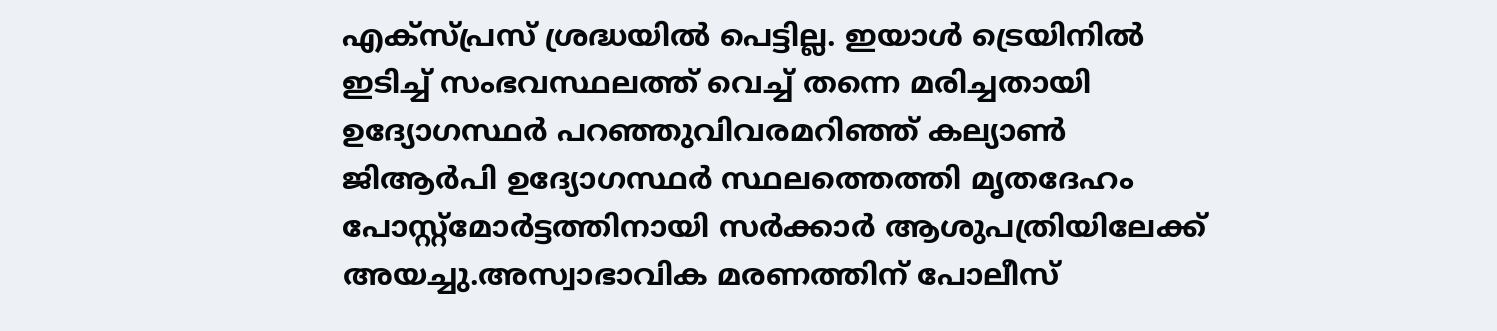എക്‌സ്പ്രസ് ശ്രദ്ധയിൽ പെട്ടില്ല. ഇയാൾ ട്രെയിനിൽ ഇടിച്ച് സംഭവസ്ഥലത്ത് വെച്ച് തന്നെ മരിച്ചതായി ഉദ്യോഗസ്ഥർ പറഞ്ഞുവിവരമറിഞ്ഞ് കല്യാൺ ജിആർപി ഉദ്യോഗസ്ഥർ സ്ഥലത്തെത്തി മൃതദേഹം പോസ്റ്റ്‌മോർട്ടത്തിനായി സർക്കാർ ആശുപത്രിയിലേക്ക് അയച്ചു.അസ്വാഭാവിക മരണത്തിന് പോലീസ്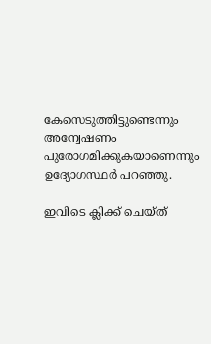കേസെടുത്തിട്ടുണ്ടെന്നും അന്വേഷണം പുരോഗമിക്കുകയാണെന്നും ഉദ്യോഗസ്ഥർ പറഞ്ഞു.

ഇവിടെ ക്ലിക്ക് ചെയ്ത്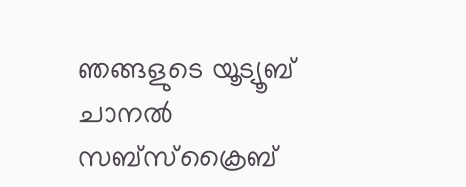ഞങ്ങളുടെ യൂട്യൂബ് ചാനൽ സബ്സ്ക്രൈബ്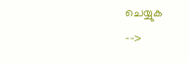ചെയ്യുക
-->